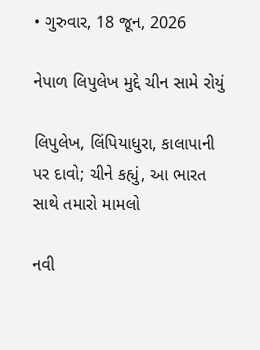• ગુરુવાર, 18 જૂન, 2026

નેપાળ લિપુલેખ મુદ્દે ચીન સામે રોયું

લિપુલેખ, લિંપિયાધુરા, કાલાપાની પર દાવો; ચીને કહ્યું, આ ભારત સાથે તમારો મામલો

નવી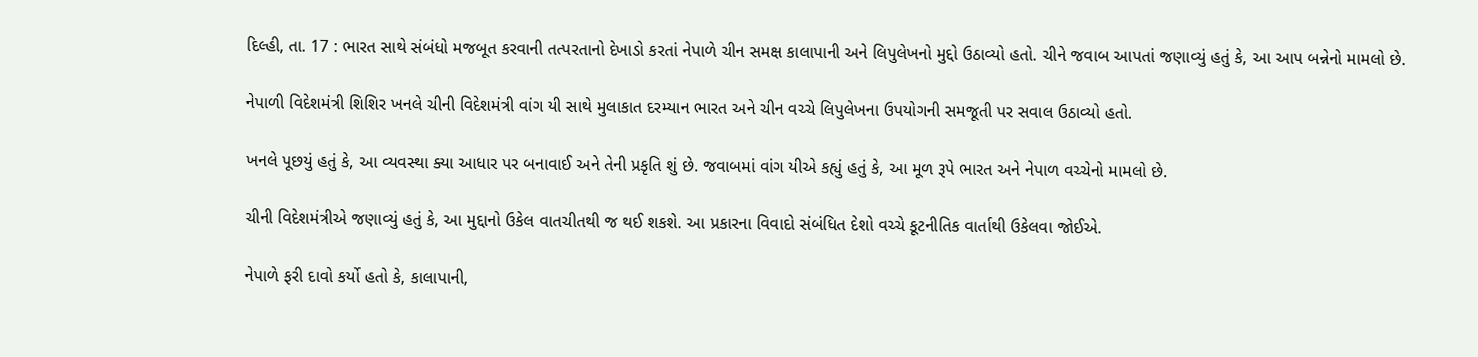દિલ્હી, તા. 17 : ભારત સાથે સંબંધો મજબૂત કરવાની તત્પરતાનો દેખાડો કરતાં નેપાળે ચીન સમક્ષ કાલાપાની અને લિપુલેખનો મુદ્દો ઉઠાવ્યો હતો. ચીને જવાબ આપતાં જણાવ્યું હતું કે, આ આપ બન્નેનો મામલો છે.

નેપાળી વિદેશમંત્રી શિશિર ખનલે ચીની વિદેશમંત્રી વાંગ યી સાથે મુલાકાત દરમ્યાન ભારત અને ચીન વચ્ચે લિપુલેખના ઉપયોગની સમજૂતી પર સવાલ ઉઠાવ્યો હતો.

ખનલે પૂછયું હતું કે, આ વ્યવસ્થા ક્યા આધાર પર બનાવાઈ અને તેની પ્રકૃતિ શું છે. જવાબમાં વાંગ યીએ કહ્યું હતું કે, આ મૂળ રૂપે ભારત અને નેપાળ વચ્ચેનો મામલો છે.

ચીની વિદેશમંત્રીએ જણાવ્યું હતું કે, આ મુદ્દાનો ઉકેલ વાતચીતથી જ થઈ શકશે. આ પ્રકારના વિવાદો સંબંધિત દેશો વચ્ચે કૂટનીતિક વાર્તાથી ઉકેલવા જોઈએ.

નેપાળે ફરી દાવો કર્યો હતો કે, કાલાપાની,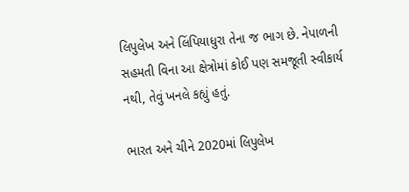લિપુલેખ અને લિંપિયાધુરા તેના જ ભાગ છે. નેપાળની સહમતી વિના આ ક્ષેત્રોમાં કોઈ પણ સમજૂતી સ્વીકાર્ય નથી, તેવું ખનલે કહ્યું હતું.

ભારત અને ચીને 2020માં લિપુલેખ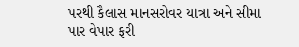પરથી કૈલાસ માનસરોવર યાત્રા અને સીમા પાર વેપાર ફરી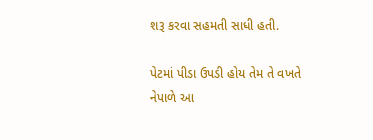શરૂ કરવા સહમતી સાધી હતી.

પેટમાં પીડા ઉપડી હોય તેમ તે વખતે નેપાળે આ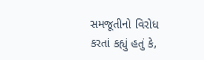સમજૂતીનો વિરોધ કરતાં કહ્યું હતું કે,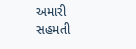અમારી સહમતી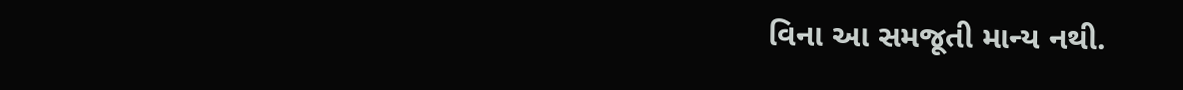વિના આ સમજૂતી માન્ય નથી.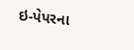ઇ-પેપરના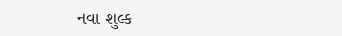નવા શુલ્ક